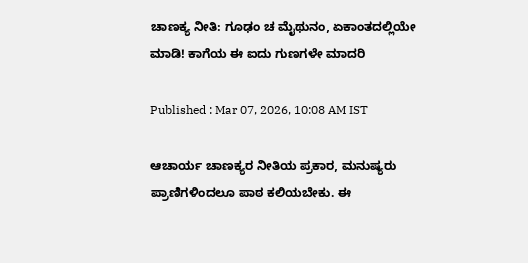ಚಾಣಕ್ಯ ನೀತಿ: ಗೂಢಂ ಚ ಮೈಥುನಂ, ಏಕಾಂತದಲ್ಲಿಯೇ ಮಾಡಿ! ಕಾಗೆಯ ಈ ಐದು ಗುಣಗಳೇ ಮಾದರಿ

Published : Mar 07, 2026, 10:08 AM IST

ಆಚಾರ್ಯ ಚಾಣಕ್ಯರ ನೀತಿಯ ಪ್ರಕಾರ, ಮನುಷ್ಯರು ಪ್ರಾಣಿಗಳಿಂದಲೂ ಪಾಠ ಕಲಿಯಬೇಕು. ಈ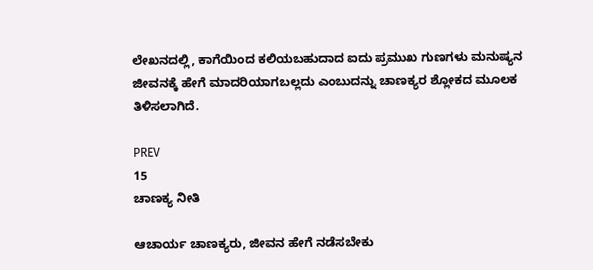ಲೇಖನದಲ್ಲಿ, ಕಾಗೆಯಿಂದ ಕಲಿಯಬಹುದಾದ ಐದು ಪ್ರಮುಖ ಗುಣಗಳು ಮನುಷ್ಯನ ಜೀವನಕ್ಕೆ ಹೇಗೆ ಮಾದರಿಯಾಗಬಲ್ಲದು ಎಂಬುದನ್ನು ಚಾಣಕ್ಯರ ಶ್ಲೋಕದ ಮೂಲಕ ತಿಳಿಸಲಾಗಿದೆ.

PREV
15
ಚಾಣಕ್ಯ ನೀತಿ

ಆಚಾರ್ಯ ಚಾಣಕ್ಯರು, ಜೀವನ ಹೇಗೆ ನಡೆಸಬೇಕು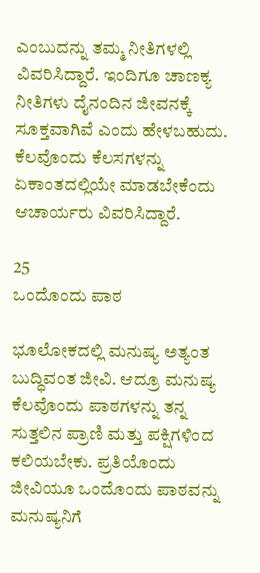ಎಂಬುದನ್ನು ತಮ್ಮ ನೀತಿಗಳಲ್ಲಿ ವಿವರಿಸಿದ್ದಾರೆ. ಇಂದಿಗೂ ಚಾಣಕ್ಯ ನೀತಿಗಳು ದೈನಂದಿನ ಜೀವನಕ್ಕೆ ಸೂಕ್ತವಾಗಿವೆ ಎಂದು ಹೇಳಬಹುದು. ಕೆಲವೊಂದು ಕೆಲಸಗಳನ್ನು ಏಕಾಂತದಲ್ಲಿಯೇ ಮಾಡಬೇಕೆಂದು ಆಚಾರ್ಯರು ವಿವರಿಸಿದ್ದಾರೆ.

25
ಒಂದೊಂದು ಪಾಠ

ಭೂಲೋಕದಲ್ಲಿ ಮನುಷ್ಯ ಅತ್ಯಂತ ಬುದ್ಧಿವಂತ ಜೀವಿ. ಆದ್ರೂ ಮನುಷ್ಯ ಕೆಲವೊಂದು ಪಾಠಗಳನ್ನು ತನ್ನ ಸುತ್ತಲಿನ ಪ್ರಾಣಿ ಮತ್ತು ಪಕ್ಷಿಗಳಿಂದ ಕಲಿಯಬೇಕು. ಪ್ರತಿಯೊಂದು ಜೀವಿಯೂ ಒಂದೊಂದು ಪಾಠವನ್ನು ಮನುಷ್ಯನಿಗೆ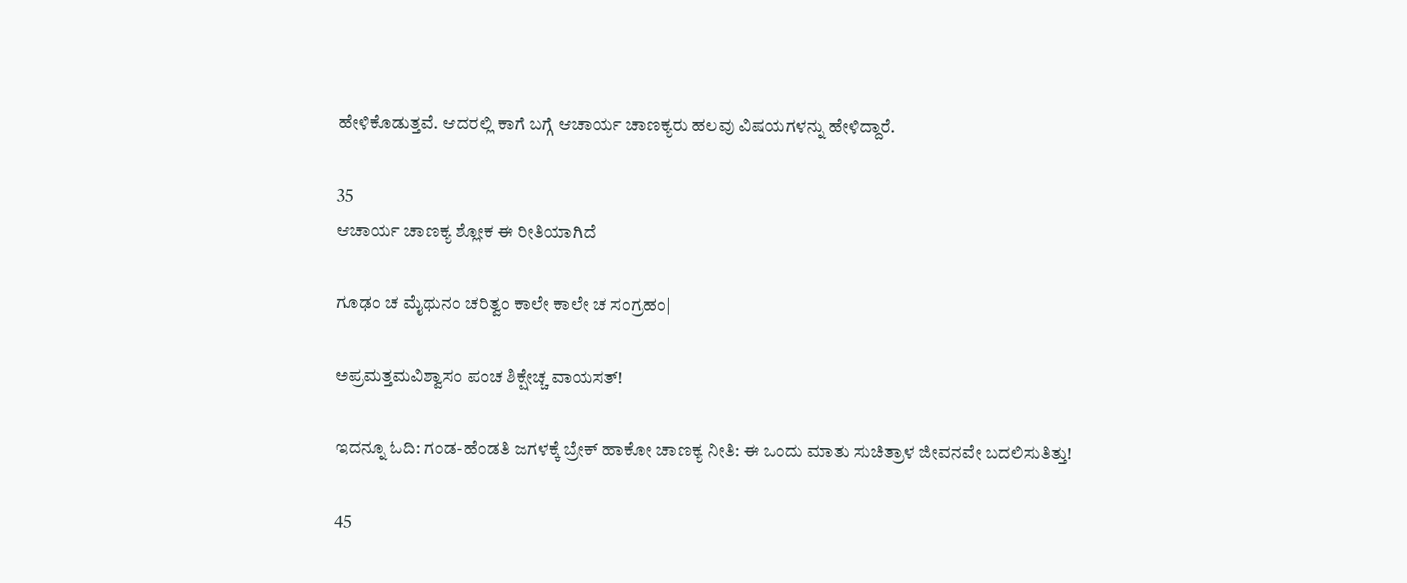ಹೇಳಿಕೊಡುತ್ತವೆ. ಆದರಲ್ಲಿ ಕಾಗೆ ಬಗ್ಗೆ ಆಚಾರ್ಯ ಚಾಣಕ್ಯರು ಹಲವು ವಿಷಯಗಳನ್ನು ಹೇಳಿದ್ದಾರೆ.

35
ಆಚಾರ್ಯ ಚಾಣಕ್ಯ ಶ್ಲೋಕ ಈ ರೀತಿಯಾಗಿದೆ

ಗೂಢಂ ಚ ಮೈಥುನಂ ಚರಿತ್ವಂ ಕಾಲೇ ಕಾಲೇ ಚ ಸಂಗ್ರಹಂ|

ಅಪ್ರಮತ್ತಮವಿಶ್ವಾಸಂ ಪಂಚ ಶಿಕ್ಷೇಚ್ಚ ವಾಯಸತ್!

ಇದನ್ನೂ ಓದಿ: ಗಂಡ-ಹೆಂಡತಿ ಜಗಳಕ್ಕೆ ಬ್ರೇಕ್ ಹಾಕೋ ಚಾಣಕ್ಯ ನೀತಿ: ಈ ಒಂದು ಮಾತು ಸುಚಿತ್ರಾಳ ಜೀವನವೇ ಬದಲಿಸುತಿತ್ತು!

45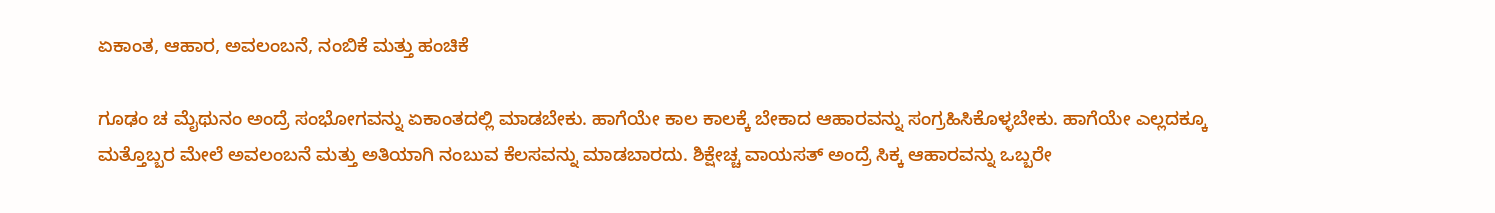ಏಕಾಂತ, ಆಹಾರ, ಅವಲಂಬನೆ, ನಂಬಿಕೆ ಮತ್ತು ಹಂಚಿಕೆ

ಗೂಢಂ ಚ ಮೈಥುನಂ ಅಂದ್ರೆ ಸಂಭೋಗವನ್ನು ಏಕಾಂತದಲ್ಲಿ ಮಾಡಬೇಕು. ಹಾಗೆಯೇ ಕಾಲ ಕಾಲಕ್ಕೆ ಬೇಕಾದ ಆಹಾರವನ್ನು ಸಂಗ್ರಹಿಸಿಕೊಳ್ಳಬೇಕು. ಹಾಗೆಯೇ ಎಲ್ಲದಕ್ಕೂ ಮತ್ತೊಬ್ಬರ ಮೇಲೆ ಅವಲಂಬನೆ ಮತ್ತು ಅತಿಯಾಗಿ ನಂಬುವ ಕೆಲಸವನ್ನು ಮಾಡಬಾರದು. ಶಿಕ್ಷೇಚ್ಚ ವಾಯಸತ್ ಅಂದ್ರೆ ಸಿಕ್ಕ ಆಹಾರವನ್ನು ಒಬ್ಬರೇ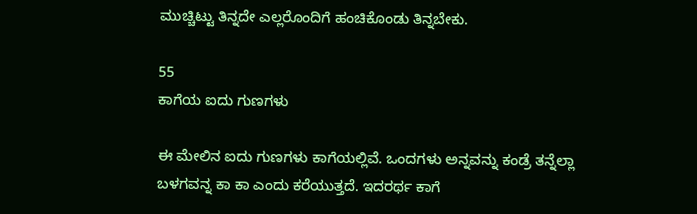ಮುಚ್ಚಿಟ್ಟು ತಿನ್ನದೇ ಎಲ್ಲರೊಂದಿಗೆ ಹಂಚಿಕೊಂಡು ತಿನ್ನಬೇಕು.

55
ಕಾಗೆಯ ಐದು ಗುಣಗಳು

ಈ ಮೇಲಿನ ಐದು ಗುಣಗಳು ಕಾಗೆಯಲ್ಲಿವೆ. ಒಂದಗಳು ಅನ್ನವನ್ನು ಕಂಡ್ರೆ ತನ್ನೆಲ್ಲಾ ಬಳಗವನ್ನ ಕಾ ಕಾ ಎಂದು ಕರೆಯುತ್ತದೆ. ಇದರರ್ಥ ಕಾಗೆ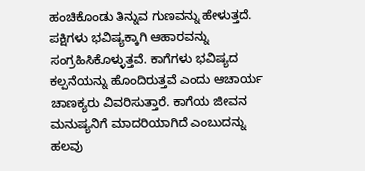ಹಂಚಿಕೊಂಡು ತಿನ್ನುವ ಗುಣವನ್ನು ಹೇಳುತ್ತದೆ. ಪಕ್ಷಿಗಳು ಭವಿಷ್ಯಕ್ಕಾಗಿ ಆಹಾರವನ್ನು ಸಂಗ್ರಹಿಸಿಕೊಳ್ಳುತ್ತವೆ. ಕಾಗೆಗಳು ಭವಿಷ್ಯದ ಕಲ್ಪನೆಯನ್ನು ಹೊಂದಿರುತ್ತವೆ ಎಂದು ಆಚಾರ್ಯ ಚಾಣಕ್ಯರು ವಿವರಿಸುತ್ತಾರೆ. ಕಾಗೆಯ ಜೀವನ ಮನುಷ್ಯನಿಗೆ ಮಾದರಿಯಾಗಿದೆ ಎಂಬುದನ್ನು ಹಲವು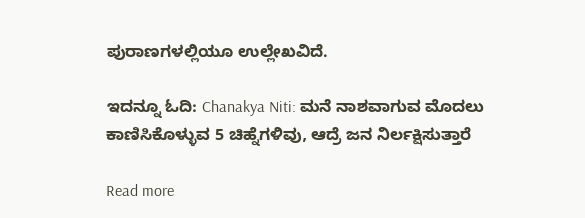ಪುರಾಣಗಳಲ್ಲಿಯೂ ಉಲ್ಲೇಖವಿದೆ.

ಇದನ್ನೂ ಓದಿ: Chanakya Niti: ಮನೆ ನಾಶವಾಗುವ ಮೊದಲು ಕಾಣಿಸಿಕೊಳ್ಳುವ 5 ಚಿಹ್ನೆಗಳಿವು, ಆದ್ರೆ ಜನ ನಿರ್ಲಕ್ಷಿಸುತ್ತಾರೆ

Read more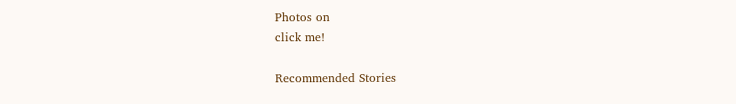Photos on
click me!

Recommended Stories